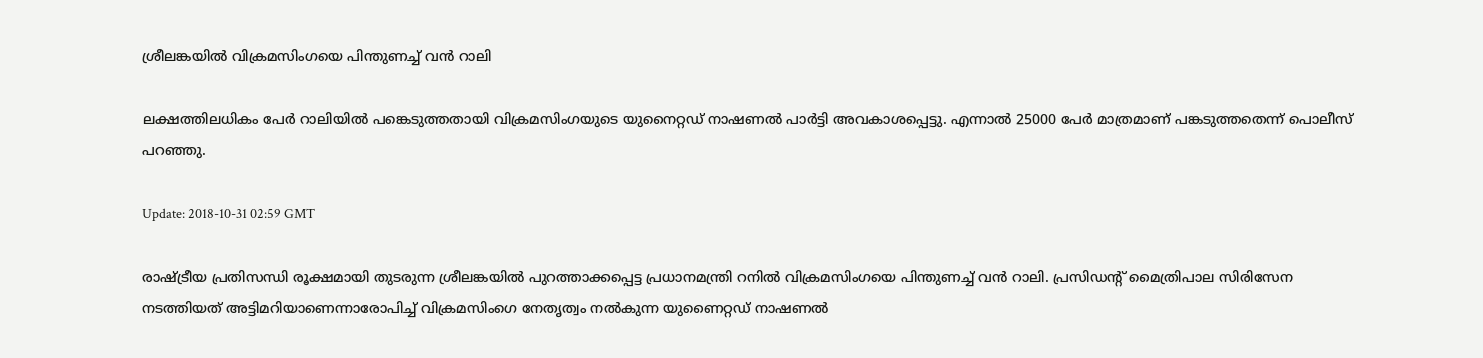ശ്രീലങ്കയില്‍ വിക്രമസിംഗയെ പിന്തുണച്ച് വന്‍ റാലി

ലക്ഷത്തിലധികം പേര്‍ റാലിയില്‍ പങ്കെടുത്തതായി വിക്രമസിംഗയുടെ യുനൈറ്റഡ് നാഷണല്‍ പാര്‍ട്ടി അവകാശപ്പെട്ടു. എന്നാല്‍ 25000 പേര്‍ മാത്രമാണ് പങ്കടുത്തതെന്ന് പൊലീസ് പറഞ്ഞു.

Update: 2018-10-31 02:59 GMT

രാഷ്ട്രീയ പ്രതിസന്ധി രൂക്ഷമായി തുടരുന്ന ശ്രീലങ്കയില്‍ പുറത്താക്കപ്പെട്ട പ്രധാനമന്ത്രി റനില്‍ വിക്രമസിംഗയെ പിന്തുണച്ച് വന്‍ റാലി. പ്രസിഡന്റ് മൈത്രിപാല സിരിസേന നടത്തിയത് അട്ടിമറിയാണെന്നാരോപിച്ച് വിക്രമസിംഗെ നേതൃത്വം നല്‍കുന്ന യുണൈറ്റഡ് നാഷണല്‍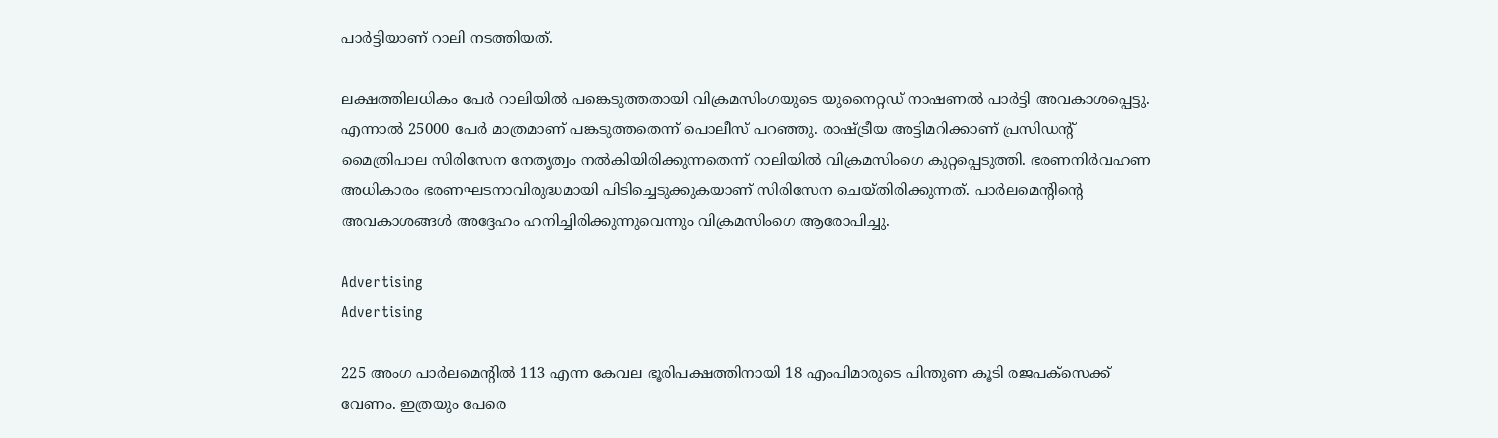പാര്‍ട്ടിയാണ് റാലി നടത്തിയത്.

ലക്ഷത്തിലധികം പേര്‍ റാലിയില്‍ പങ്കെടുത്തതായി വിക്രമസിംഗയുടെ യുനൈറ്റഡ് നാഷണല്‍ പാര്‍ട്ടി അവകാശപ്പെട്ടു. എന്നാല്‍ 25000 പേര്‍ മാത്രമാണ് പങ്കടുത്തതെന്ന് പൊലീസ് പറഞ്ഞു. രാഷ്ട്രീയ അട്ടിമറിക്കാണ് പ്രസിഡന്റ് മൈത്രിപാല സിരിസേന നേതൃത്വം നല്‍കിയിരിക്കുന്നതെന്ന് റാലിയില്‍ വിക്രമസിംഗെ കുറ്റപ്പെടുത്തി. ഭരണനിര്‍വഹണ അധികാരം ഭരണഘടനാവിരുദ്ധമായി പിടിച്ചെടുക്കുകയാണ് സിരിസേന ചെയ്തിരിക്കുന്നത്. പാര്‍ലമെന്റിന്റെ അവകാശങ്ങള്‍ അദ്ദേഹം ഹനിച്ചിരിക്കുന്നുവെന്നും വിക്രമസിംഗെ ആരോപിച്ചു.

Advertising
Advertising

225 അംഗ പാര്‍ലമെന്റില്‍ 113 എന്ന കേവല ഭൂരിപക്ഷത്തിനായി 18 എംപിമാരുടെ പിന്തുണ കൂടി രജപക്‌സെക്ക് വേണം. ഇത്രയും പേരെ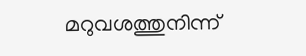മറുവശത്തുനിന്ന്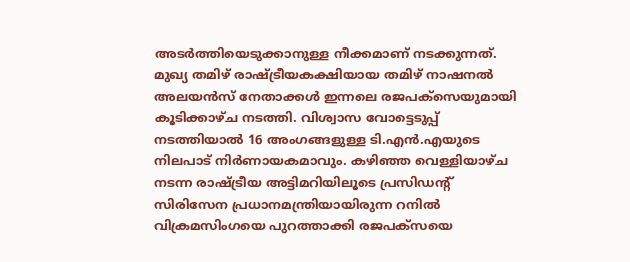അടര്‍ത്തിയെടുക്കാനുള്ള നീക്കമാണ് നടക്കുന്നത്. മുഖ്യ തമിഴ് രാഷ്ട്രീയകക്ഷിയായ തമിഴ് നാഷനല്‍ അലയന്‍സ് നേതാക്കള്‍ ഇന്നലെ രജപക്‌സെയുമായി കൂടിക്കാഴ്ച നടത്തി. വിശ്വാസ വോട്ടെടുപ്പ് നടത്തിയാല്‍ 16 അംഗങ്ങളുള്ള ടി.എന്‍.എയുടെ നിലപാട് നിര്‍ണായകമാവും. കഴിഞ്ഞ വെള്ളിയാഴ്ച നടന്ന രാഷ്ട്രീയ അട്ടിമറിയിലൂടെ പ്രസിഡന്റ് സിരിസേന പ്രധാനമന്ത്രിയായിരുന്ന റനില്‍ വിക്രമസിംഗയെ പുറത്താക്കി രജപക്‌സയെ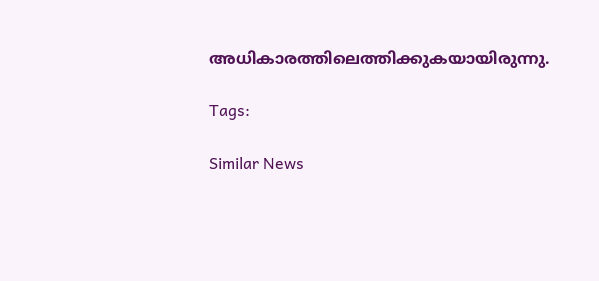അധികാരത്തിലെത്തിക്കുകയായിരുന്നു.

Tags:

Similar News